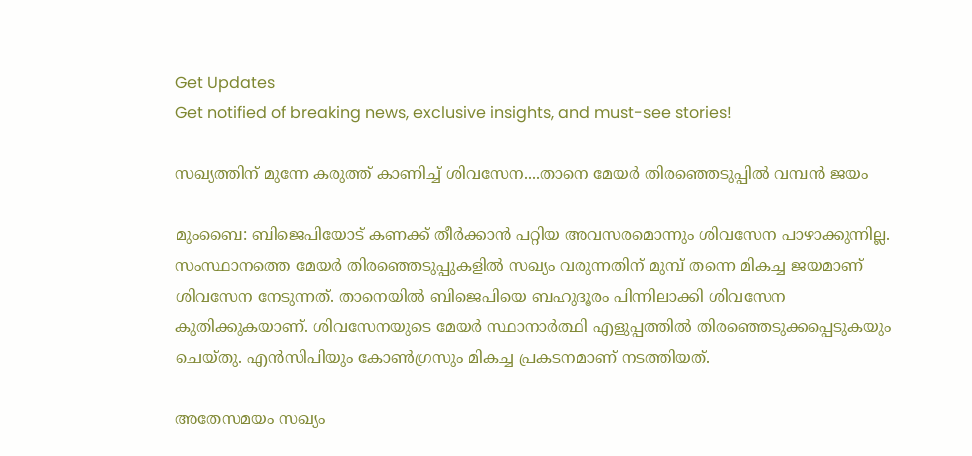Get Updates
Get notified of breaking news, exclusive insights, and must-see stories!

സഖ്യത്തിന് മുന്നേ കരുത്ത് കാണിച്ച് ശിവസേന....താനെ മേയര്‍ തിരഞ്ഞെടുപ്പില്‍ വമ്പന്‍ ജയം

മുംബൈ: ബിജെപിയോട് കണക്ക് തീര്‍ക്കാന്‍ പറ്റിയ അവസരമൊന്നും ശിവസേന പാഴാക്കുന്നില്ല. സംസ്ഥാനത്തെ മേയര്‍ തിരഞ്ഞെടുപ്പുകളില്‍ സഖ്യം വരുന്നതിന് മുമ്പ് തന്നെ മികച്ച ജയമാണ് ശിവസേന നേടുന്നത്. താനെയില്‍ ബിജെപിയെ ബഹുദൂരം പിന്നിലാക്കി ശിവസേന കുതിക്കുകയാണ്. ശിവസേനയുടെ മേയര്‍ സ്ഥാനാര്‍ത്ഥി എളുപ്പത്തില്‍ തിരഞ്ഞെടുക്കപ്പെടുകയും ചെയ്തു. എന്‍സിപിയും കോണ്‍ഗ്രസും മികച്ച പ്രകടനമാണ് നടത്തിയത്.

അതേസമയം സഖ്യം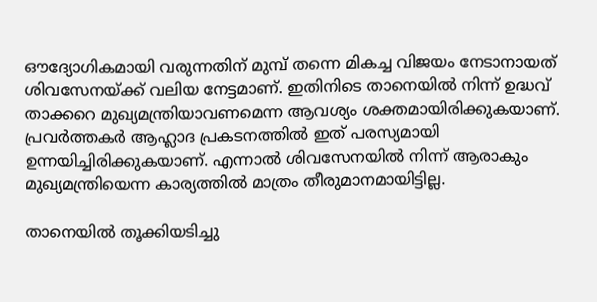ഔദ്യോഗികമായി വരുന്നതിന് മുമ്പ് തന്നെ മികച്ച വിജയം നേടാനായത് ശിവസേനയ്ക്ക് വലിയ നേട്ടമാണ്. ഇതിനിടെ താനെയില്‍ നിന്ന് ഉദ്ധവ് താക്കറെ മുഖ്യമന്ത്രിയാവണമെന്ന ആവശ്യം ശക്തമായിരിക്കുകയാണ്. പ്രവര്‍ത്തകര്‍ ആഹ്ലാദ പ്രകടനത്തില്‍ ഇത് പരസ്യമായി ഉന്നയിച്ചിരിക്കുകയാണ്. എന്നാല്‍ ശിവസേനയില്‍ നിന്ന് ആരാകും മുഖ്യമന്ത്രിയെന്ന കാര്യത്തില്‍ മാത്രം തീരുമാനമായിട്ടില്ല.

താനെയില്‍ തൂക്കിയടിച്ചു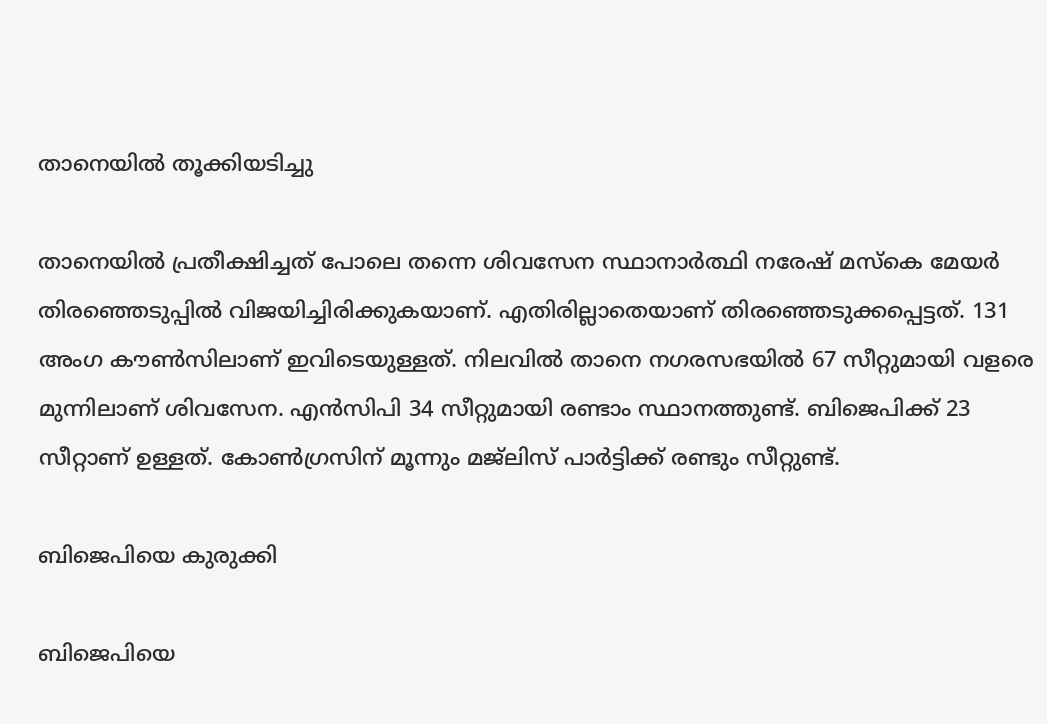താനെയില്‍ തൂക്കിയടിച്ചു

താനെയില്‍ പ്രതീക്ഷിച്ചത് പോലെ തന്നെ ശിവസേന സ്ഥാനാര്‍ത്ഥി നരേഷ് മസ്‌കെ മേയര്‍ തിരഞ്ഞെടുപ്പില്‍ വിജയിച്ചിരിക്കുകയാണ്. എതിരില്ലാതെയാണ് തിരഞ്ഞെടുക്കപ്പെട്ടത്. 131 അംഗ കൗണ്‍സിലാണ് ഇവിടെയുള്ളത്. നിലവില്‍ താനെ നഗരസഭയില്‍ 67 സീറ്റുമായി വളരെ മുന്നിലാണ് ശിവസേന. എന്‍സിപി 34 സീറ്റുമായി രണ്ടാം സ്ഥാനത്തുണ്ട്. ബിജെപിക്ക് 23 സീറ്റാണ് ഉള്ളത്. കോണ്‍ഗ്രസിന് മൂന്നും മജ്‌ലിസ് പാര്‍ട്ടിക്ക് രണ്ടും സീറ്റുണ്ട്.

ബിജെപിയെ കുരുക്കി

ബിജെപിയെ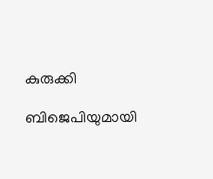കുരുക്കി

ബിജെപിയുമായി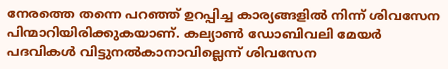നേരത്തെ തന്നെ പറഞ്ഞ് ഉറപ്പിച്ച കാര്യങ്ങളില്‍ നിന്ന് ശിവസേന പിന്മാറിയിരിക്കുകയാണ്. കല്യാണ്‍ ഡോബിവലി മേയര്‍ പദവികള്‍ വിട്ടുനല്‍കാനാവില്ലെന്ന് ശിവസേന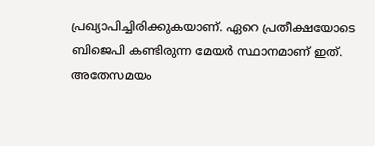പ്രഖ്യാപിച്ചിരിക്കുകയാണ്. ഏറെ പ്രതീക്ഷയോടെ ബിജെപി കണ്ടിരുന്ന മേയര്‍ സ്ഥാനമാണ് ഇത്. അതേസമയം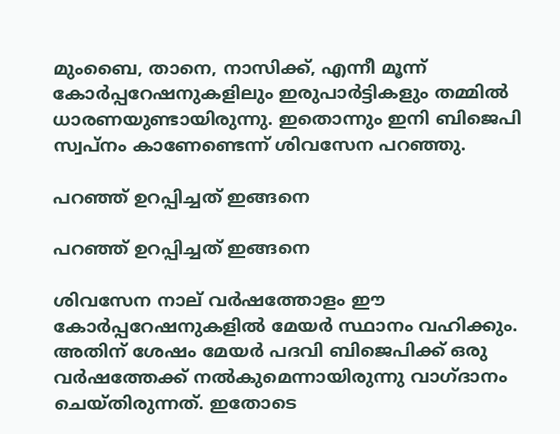മുംബൈ, താനെ, നാസിക്ക്, എന്നീ മൂന്ന് കോര്‍പ്പറേഷനുകളിലും ഇരുപാര്‍ട്ടികളും തമ്മില്‍ ധാരണയുണ്ടായിരുന്നു. ഇതൊന്നും ഇനി ബിജെപി സ്വപ്‌നം കാണേണ്ടെന്ന് ശിവസേന പറഞ്ഞു.

പറഞ്ഞ് ഉറപ്പിച്ചത് ഇങ്ങനെ

പറഞ്ഞ് ഉറപ്പിച്ചത് ഇങ്ങനെ

ശിവസേന നാല് വര്‍ഷത്തോളം ഈ കോര്‍പ്പറേഷനുകളില്‍ മേയര്‍ സ്ഥാനം വഹിക്കും. അതിന് ശേഷം മേയര്‍ പദവി ബിജെപിക്ക് ഒരു വര്‍ഷത്തേക്ക് നല്‍കുമെന്നായിരുന്നു വാഗ്ദാനം ചെയ്തിരുന്നത്. ഇതോടെ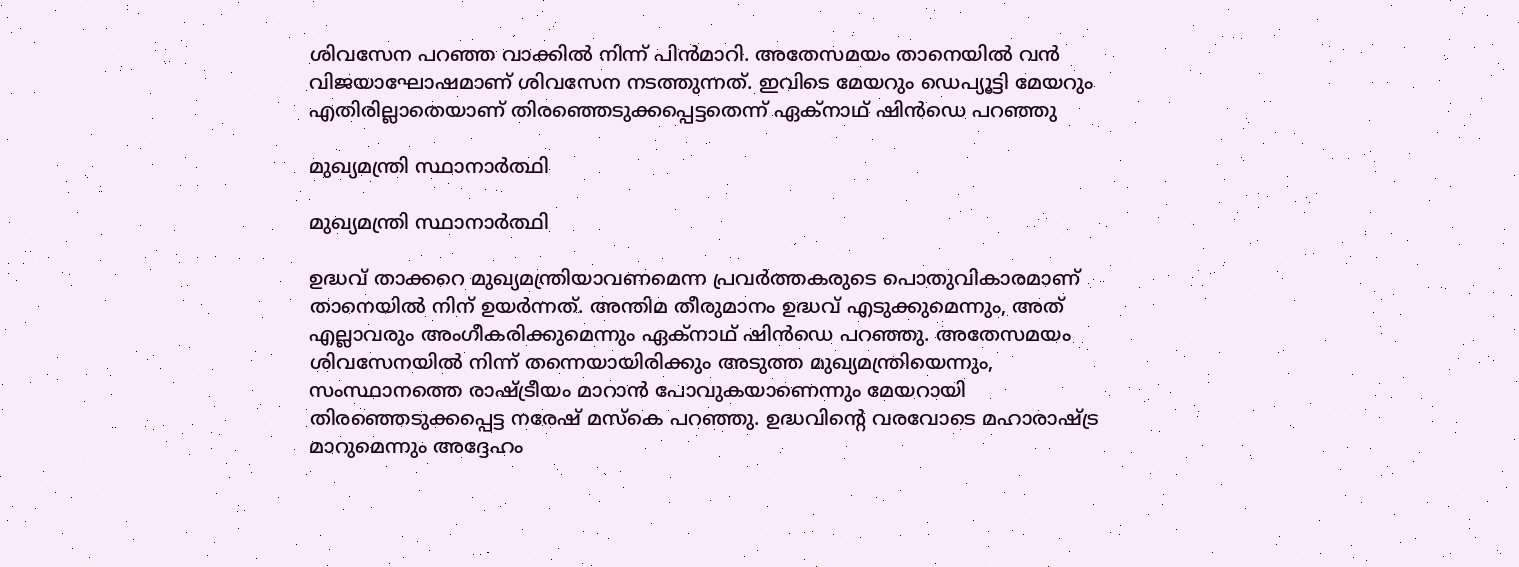ശിവസേന പറഞ്ഞ വാക്കില്‍ നിന്ന് പിന്‍മാറി. അതേസമയം താനെയില്‍ വന്‍ വിജയാഘോഷമാണ് ശിവസേന നടത്തുന്നത്. ഇവിടെ മേയറും ഡെപ്യൂട്ടി മേയറും എതിരില്ലാതെയാണ് തിരഞ്ഞെടുക്കപ്പെട്ടതെന്ന് ഏക്‌നാഥ് ഷിന്‍ഡെ പറഞ്ഞു

മുഖ്യമന്ത്രി സ്ഥാനാര്‍ത്ഥി

മുഖ്യമന്ത്രി സ്ഥാനാര്‍ത്ഥി

ഉദ്ധവ് താക്കറെ മുഖ്യമന്ത്രിയാവണമെന്ന പ്രവര്‍ത്തകരുടെ പൊതുവികാരമാണ് താനെയില്‍ നിന് ഉയര്‍ന്നത്. അന്തിമ തീരുമാനം ഉദ്ധവ് എടുക്കുമെന്നും, അത് എല്ലാവരും അംഗീകരിക്കുമെന്നും ഏക്‌നാഥ് ഷിന്‍ഡെ പറഞ്ഞു. അതേസമയം ശിവസേനയില്‍ നിന്ന് തന്നെയായിരിക്കും അടുത്ത മുഖ്യമന്ത്രിയെന്നും, സംസ്ഥാനത്തെ രാഷ്ട്രീയം മാറാന്‍ പോവുകയാണെന്നും മേയറായി തിരഞ്ഞെടുക്കപ്പെട്ട നരേഷ് മസ്‌കെ പറഞ്ഞു. ഉദ്ധവിന്റെ വരവോടെ മഹാരാഷ്ട്ര മാറുമെന്നും അദ്ദേഹം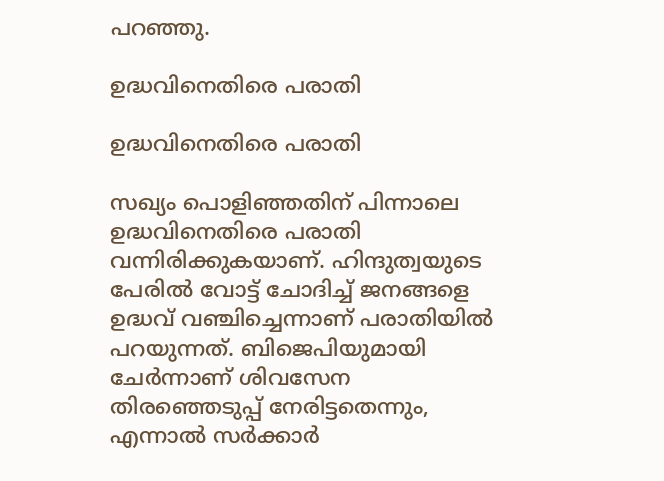പറഞ്ഞു.

ഉദ്ധവിനെതിരെ പരാതി

ഉദ്ധവിനെതിരെ പരാതി

സഖ്യം പൊളിഞ്ഞതിന് പിന്നാലെ ഉദ്ധവിനെതിരെ പരാതി വന്നിരിക്കുകയാണ്. ഹിന്ദുത്വയുടെ പേരില്‍ വോട്ട് ചോദിച്ച് ജനങ്ങളെ ഉദ്ധവ് വഞ്ചിച്ചെന്നാണ് പരാതിയില്‍ പറയുന്നത്. ബിജെപിയുമായി ചേര്‍ന്നാണ് ശിവസേന തിരഞ്ഞെടുപ്പ് നേരിട്ടതെന്നും, എന്നാല്‍ സര്‍ക്കാര്‍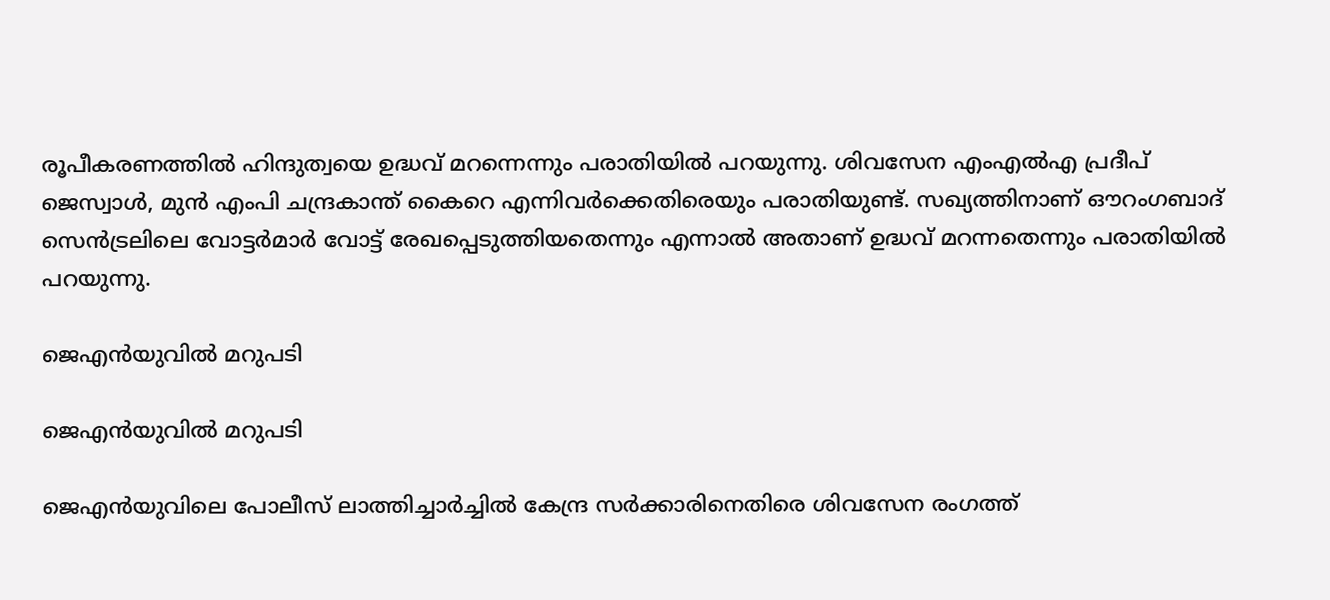രൂപീകരണത്തില്‍ ഹിന്ദുത്വയെ ഉദ്ധവ് മറന്നെന്നും പരാതിയില്‍ പറയുന്നു. ശിവസേന എംഎല്‍എ പ്രദീപ് ജെസ്വാള്‍, മുന്‍ എംപി ചന്ദ്രകാന്ത് കൈറെ എന്നിവര്‍ക്കെതിരെയും പരാതിയുണ്ട്. സഖ്യത്തിനാണ് ഔറംഗബാദ് സെന്‍ട്രലിലെ വോട്ടര്‍മാര്‍ വോട്ട് രേഖപ്പെടുത്തിയതെന്നും എന്നാല്‍ അതാണ് ഉദ്ധവ് മറന്നതെന്നും പരാതിയില്‍ പറയുന്നു.

ജെഎന്‍യുവില്‍ മറുപടി

ജെഎന്‍യുവില്‍ മറുപടി

ജെഎന്‍യുവിലെ പോലീസ് ലാത്തിച്ചാര്‍ച്ചില്‍ കേന്ദ്ര സര്‍ക്കാരിനെതിരെ ശിവസേന രംഗത്ത്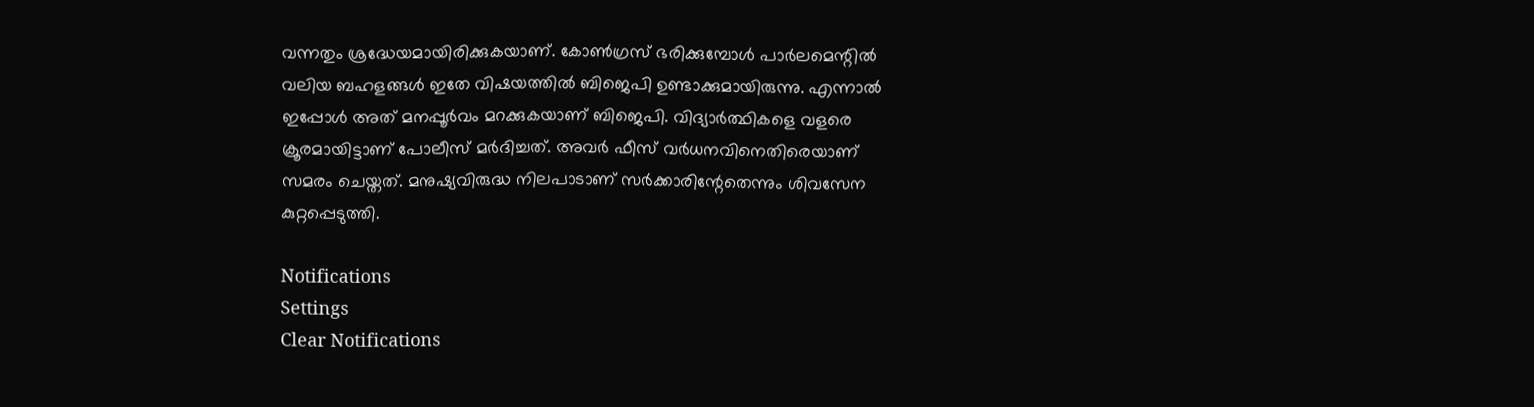വന്നതും ശ്രദ്ധേയമായിരിക്കുകയാണ്. കോണ്‍ഗ്രസ് ഭരിക്കുമ്പോള്‍ പാര്‍ലമെന്റില്‍ വലിയ ബഹളങ്ങള്‍ ഇതേ വിഷയത്തില്‍ ബിജെപി ഉണ്ടാക്കുമായിരുന്നു. എന്നാല്‍ ഇപ്പോള്‍ അത് മനപ്പൂര്‍വം മറക്കുകയാണ് ബിജെപി. വിദ്യാര്‍ത്ഥികളെ വളരെ ക്രൂരമായിട്ടാണ് പോലീസ് മര്‍ദിച്ചത്. അവര്‍ ഫീസ് വര്‍ധനവിനെതിരെയാണ് സമരം ചെയ്തത്. മനുഷ്യവിരുദ്ധ നിലപാടാണ് സര്‍ക്കാരിന്റേതെന്നും ശിവസേന കുറ്റപ്പെടുത്തി.

Notifications
Settings
Clear Notifications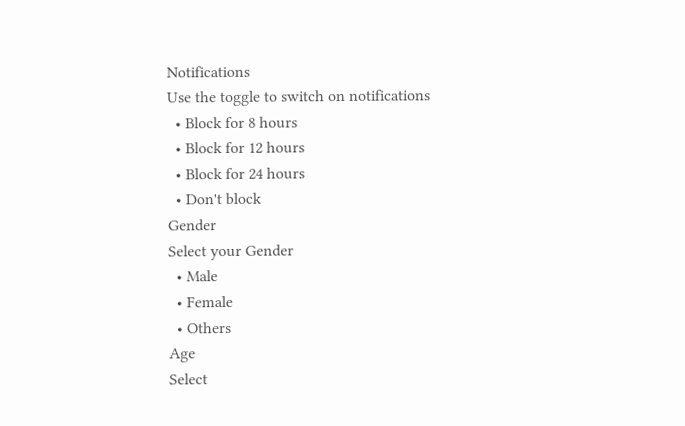Notifications
Use the toggle to switch on notifications
  • Block for 8 hours
  • Block for 12 hours
  • Block for 24 hours
  • Don't block
Gender
Select your Gender
  • Male
  • Female
  • Others
Age
Select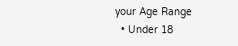your Age Range
  • Under 18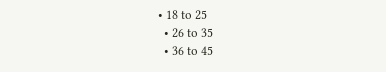• 18 to 25
  • 26 to 35
  • 36 to 45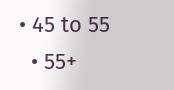• 45 to 55
  • 55+